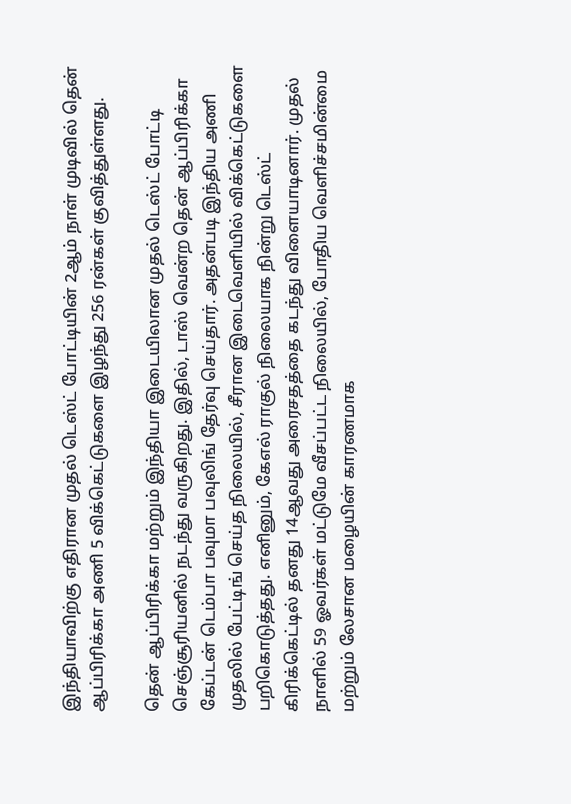இந்தியாவிற்கு எதிரான முதல் டெஸ்ட் போட்டியின் 2ஆம் நாள் முடிவில் தென் ஆப்பிரிக்கா அணி 5 விக்கெட்டுகளை இழந்து 256 ரன்கள் குவித்துள்ளது.

தென் ஆப்பிரிக்கா மற்றும் இந்தியா இடையிலான முதல் டெஸ்ட் போட்டி செஞ்சூரியனில் நடந்து வருகிறது. இதில், டாஸ் வென்ற தென் ஆப்பிரிக்கா கேப்டன் டெம்பா பவுமா பவுலிங் தேர்வு செய்தார். அதன்படி இந்திய அணி முதலில் பேட்டிங் செய்த நிலையில், சீரான இடைவெளியில் விக்கெட்டுகளை பறிகொடுத்தது. எனினும், கேஎல் ராகுல் நிலையாக நின்று டெஸ்ட் கிரிக்கெட்டில் தனது 14ஆவது அரைசதத்தை கடந்து விளையாடினார். முதல் நாளில் 59 ஓவர்கள் மட்டுமே வீசப்பட்ட நிலையில், போதிய வெளிச்சமின்மை மற்றும் லேசான மழையின் காரணமாக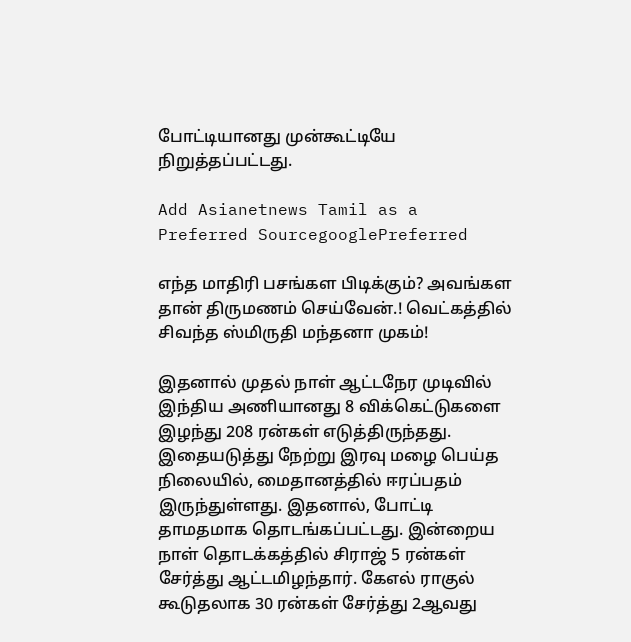போட்டியானது முன்கூட்டியே நிறுத்தப்பட்டது.

Add Asianetnews Tamil as a Preferred SourcegooglePreferred

எந்த மாதிரி பசங்கள பிடிக்கும்? அவங்கள தான் திருமணம் செய்வேன்.! வெட்கத்தில் சிவந்த ஸ்மிருதி மந்தனா முகம்!

இதனால் முதல் நாள் ஆட்டநேர முடிவில் இந்திய அணியானது 8 விக்கெட்டுகளை இழந்து 208 ரன்கள் எடுத்திருந்தது. இதையடுத்து நேற்று இரவு மழை பெய்த நிலையில், மைதானத்தில் ஈரப்பதம் இருந்துள்ளது. இதனால், போட்டி தாமதமாக தொடங்கப்பட்டது. இன்றைய நாள் தொடக்கத்தில் சிராஜ் 5 ரன்கள் சேர்த்து ஆட்டமிழந்தார். கேஎல் ராகுல் கூடுதலாக 30 ரன்கள் சேர்த்து 2ஆவது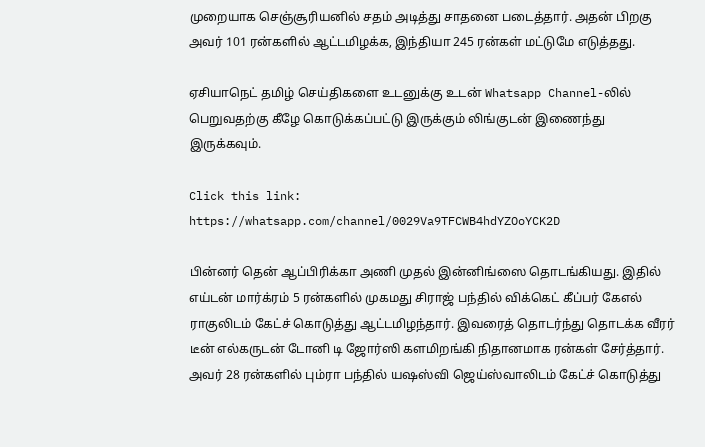முறையாக செஞ்சூரியனில் சதம் அடித்து சாதனை படைத்தார். அதன் பிறகு அவர் 101 ரன்களில் ஆட்டமிழக்க, இந்தியா 245 ரன்கள் மட்டுமே எடுத்தது.

ஏசியாநெட் தமிழ் செய்திகளை உடனுக்கு உடன் Whatsapp Channel-லில் பெறுவதற்கு கீழே கொடுக்கப்பட்டு இருக்கும் லிங்குடன் இணைந்து இருக்கவும்.

Click this link: https://whatsapp.com/channel/0029Va9TFCWB4hdYZOoYCK2D

பின்னர் தென் ஆப்பிரிக்கா அணி முதல் இன்னிங்ஸை தொடங்கியது. இதில் எய்டன் மார்க்ரம் 5 ரன்களில் முகமது சிராஜ் பந்தில் விக்கெட் கீப்பர் கேஎல் ராகுலிடம் கேட்ச் கொடுத்து ஆட்டமிழந்தார். இவரைத் தொடர்ந்து தொடக்க வீரர் டீன் எல்கருடன் டோனி டி ஜோர்ஸி களமிறங்கி நிதானமாக ரன்கள் சேர்த்தார். அவர் 28 ரன்களில் பும்ரா பந்தில் யஷஸ்வி ஜெய்ஸ்வாலிடம் கேட்ச் கொடுத்து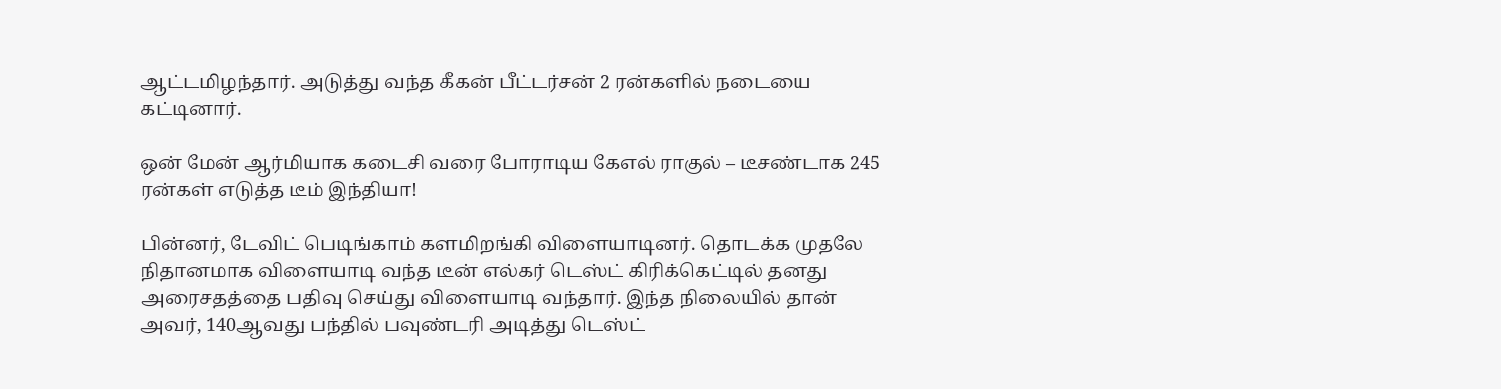ஆட்டமிழந்தார். அடுத்து வந்த கீகன் பீட்டர்சன் 2 ரன்களில் நடையை கட்டினார்.

ஒன் மேன் ஆர்மியாக கடைசி வரை போராடிய கேஎல் ராகுல் – டீசண்டாக 245 ரன்கள் எடுத்த டீம் இந்தியா!

பின்னர், டேவிட் பெடிங்காம் களமிறங்கி விளையாடினர். தொடக்க முதலே நிதானமாக விளையாடி வந்த டீன் எல்கர் டெஸ்ட் கிரிக்கெட்டில் தனது அரைசதத்தை பதிவு செய்து விளையாடி வந்தார். இந்த நிலையில் தான் அவர், 140ஆவது பந்தில் பவுண்டரி அடித்து டெஸ்ட்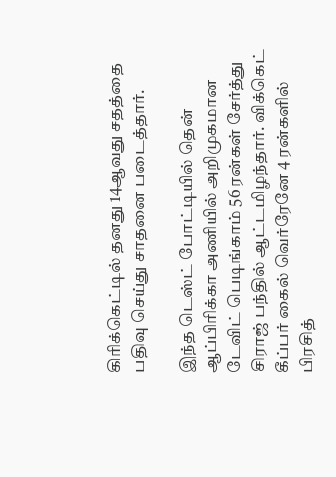கிரிக்கெட்டில் தனது 14ஆவது சதத்தை பதிவு செய்து சாதனை படைத்தார்.

இந்த டெஸ்ட் போட்டியில் தென் ஆப்பிரிக்கா அணியில் அறிமுகமான டேவிட் பெடிங்காம் 56 ரன்கள் சேர்த்து சிராஜ் பந்தில் ஆட்டமிழந்தார். விக்கெட் கீப்பர் கைல் வெர்ரேனே 4 ரன்களில் பிரசித்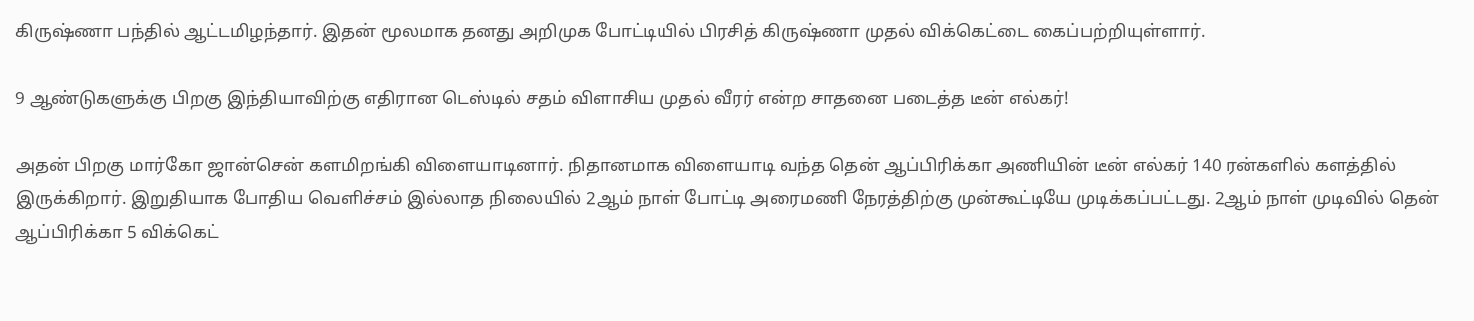கிருஷ்ணா பந்தில் ஆட்டமிழந்தார். இதன் மூலமாக தனது அறிமுக போட்டியில் பிரசித் கிருஷ்ணா முதல் விக்கெட்டை கைப்பற்றியுள்ளார்.

9 ஆண்டுகளுக்கு பிறகு இந்தியாவிற்கு எதிரான டெஸ்டில் சதம் விளாசிய முதல் வீரர் என்ற சாதனை படைத்த டீன் எல்கர்!

அதன் பிறகு மார்கோ ஜான்சென் களமிறங்கி விளையாடினார். நிதானமாக விளையாடி வந்த தென் ஆப்பிரிக்கா அணியின் டீன் எல்கர் 140 ரன்களில் களத்தில் இருக்கிறார். இறுதியாக போதிய வெளிச்சம் இல்லாத நிலையில் 2ஆம் நாள் போட்டி அரைமணி நேரத்திற்கு முன்கூட்டியே முடிக்கப்பட்டது. 2ஆம் நாள் முடிவில் தென் ஆப்பிரிக்கா 5 விக்கெட்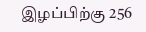இழப்பிற்கு 256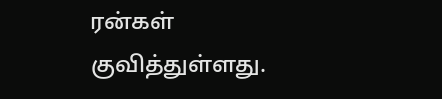ரன்கள் குவித்துள்ளது.